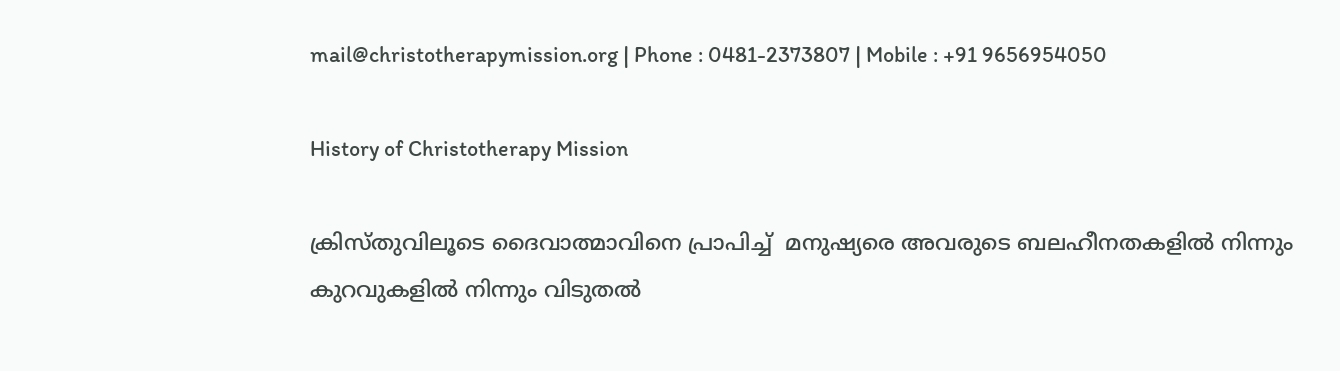mail@christotherapymission.org | Phone : 0481-2373807 | Mobile : +91 9656954050

History of Christotherapy Mission

ക്രിസ്തുവിലൂടെ ദൈവാത്മാവിനെ പ്രാപിച്ച്  മനുഷ്യരെ അവരുടെ ബലഹീനതകളില്‍ നിന്നും കുറവുകളില്‍ നിന്നും വിടുതല്‍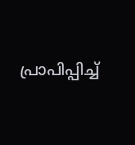പ്രാപിപ്പിച്ച്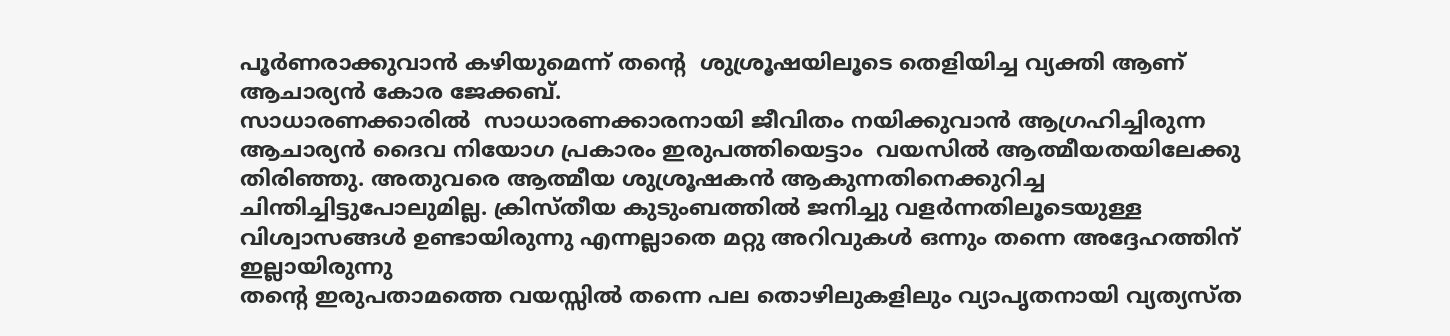പൂർണരാക്കുവാൻ കഴിയുമെന്ന് തന്റെ  ശുശ്രൂഷയിലൂടെ തെളിയിച്ച വ്യക്തി ആണ് ആചാര്യന്‍ കോര ജേക്കബ്.
സാധാരണക്കാരില്‍  സാധാരണക്കാരനായി ജീവിതം നയിക്കുവാന്‍ ആഗ്രഹിച്ചിരുന്ന  ആചാര്യന്‍ ദൈവ നിയോഗ പ്രകാരം ഇരുപത്തിയെട്ടാം  വയസില്‍ ആത്മീയതയിലേക്കു തിരിഞ്ഞു. അതുവരെ ആത്മീയ ശുശ്രൂഷകന്‍ ആകുന്നതിനെക്കുറിച്ച ചിന്തിച്ചിട്ടുപോലുമില്ല. ക്രിസ്തീയ കുടുംബത്തില്‍ ജനിച്ചു വളര്‍ന്നതിലൂടെയുള്ള വിശ്വാസങ്ങള്‍ ഉണ്ടായിരുന്നു എന്നല്ലാതെ മറ്റു അറിവുകള്‍ ഒന്നും തന്നെ അദ്ദേഹത്തിന് ഇല്ലായിരുന്നു
തന്റെ ഇരുപതാമത്തെ വയസ്സില്‍ തന്നെ പല തൊഴിലുകളിലും വ്യാപൃതനായി വ്യത്യസ്ത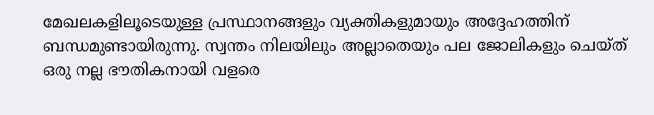മേഖലകളിലൂടെയുള്ള പ്രസ്ഥാനങ്ങളും വ്യക്തികളുമായും അദ്ദേഹത്തിന് ബന്ധമുണ്ടായിരുന്നു. സ്വന്തം നിലയിലും അല്ലാതെയും പല ജോലികളും ചെയ്ത് ഒരു നല്ല ഭൗതികനായി വളരെ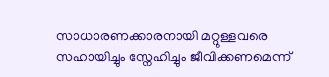സാധാരണക്കാരനായി മറ്റുള്ളവരെ സഹായിച്ചും സ്നേഹിച്ചും ജീവിക്കണമെന്ന്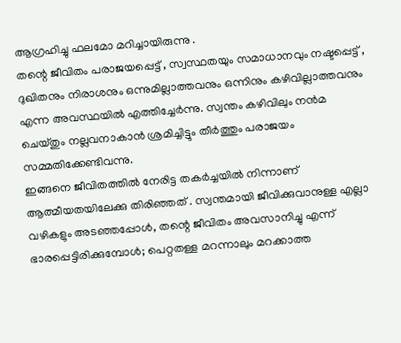ആഗ്രഹിച്ചു ഫലമോ മറിച്ചായിരുന്നു .
തന്റെ ജീവിതം പരാജയപ്പെട്ട് , സ്വസ്ഥതയും സമാധാനവും നഷ്ടപ്പെട്ട് , ദുഖിതനും നിരാശനും ഒന്നുമില്ലാത്തവനും ഒന്നിനും കഴിവില്ലാത്തവനും എന്ന അവസ്ഥയില്‍ എത്തിച്ചേര്‍ന്നു. സ്വന്തം കഴിവിലും നന്‍മ ചെയ്തും നല്ലവനാകാന്‍ ശ്രമിച്ചിട്ടും തീര്‍ത്തും പരാജയം സമ്മതിക്കേണ്ടിവന്നു.
ഇങ്ങനെ ജീവിതത്തില്‍ നേരിട്ട തകര്‍ച്ചയില്‍ നിന്നാണ് ആത്മീയതയിലേക്കു തിരിഞ്ഞത് . സ്വന്തമായി ജീവിക്കുവാനുള്ള എല്ലാ വഴികളും അടഞ്ഞപ്പോള്‍, തന്റെ ജീവിതം അവസാനിച്ചു എന്ന് ഭാരപ്പെട്ടിരിക്കുമ്പോള്‍; പെറ്റതള്ള മറന്നാലും മറക്കാത്ത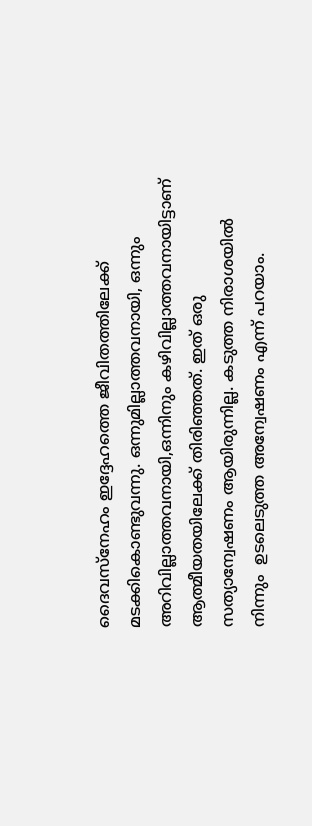ദൈവസ്നേഹം ഇദ്ദേഹത്തെ ജീവിതത്തിലേക്ക്‌ മടക്കികൊണ്ടുവന്നു. ഒന്നുമില്ലാത്തവനായി, ഒന്നും അറിവില്ലാത്തവനായി,ഒന്നിനും കഴിവില്ലാത്തവനായിട്ടാണ്   ആത്മീയതയിലേക്ക് തിരിഞ്ഞത്. ഇത് ഒരു സത്യാന്വേഷണം ആയിരുന്നില്ല. കടുത്ത നിരാശയില്‍ നിന്നും  ഉടലെടുത്ത അന്വേഷണം എന്ന് പറയാം.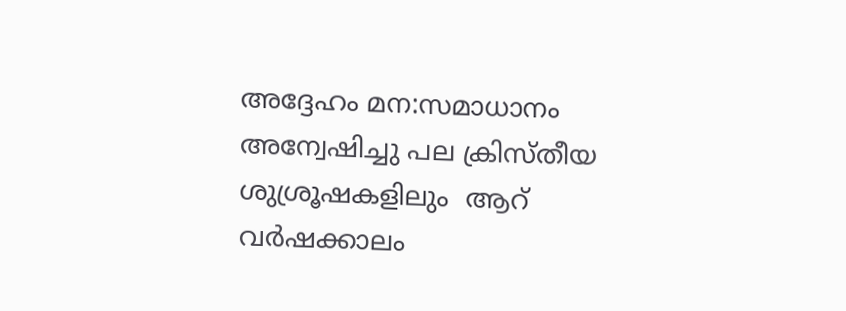അദ്ദേഹം മന:സമാധാനം അന്വേഷിച്ചു പല ക്രിസ്തീയ ശുശ്രൂഷകളിലും  ആറ്  വർഷക്കാലം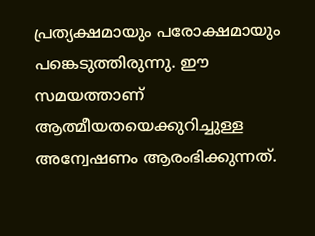പ്രത്യക്ഷമായും പരോക്ഷമായും പങ്കെടുത്തിരുന്നു. ഈ സമയത്താണ് ആത്മീയതയെക്കുറിച്ചുള്ള അന്വേഷണം ആരംഭിക്കുന്നത്.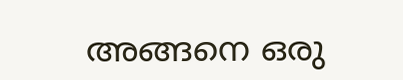അങ്ങനെ ഒരു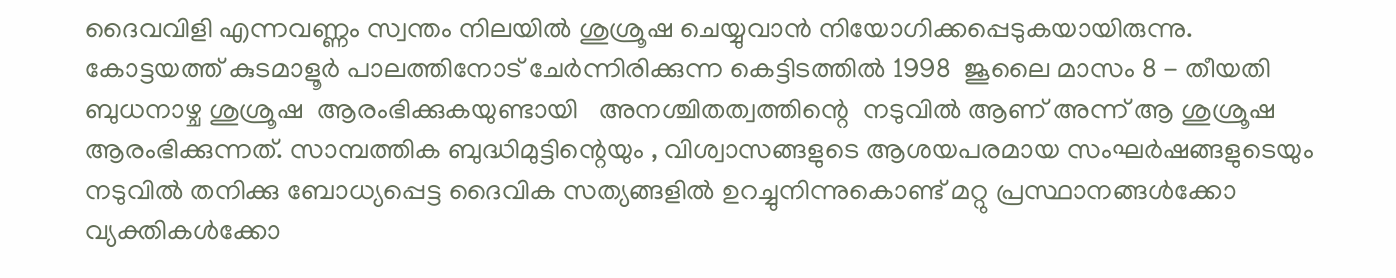ദൈവവിളി എന്നവണ്ണം സ്വന്തം നിലയില്‍ ശുശ്രൂഷ ചെയ്യുവാന്‍ നിയോഗിക്കപ്പെടുകയായിരുന്നു.
കോട്ടയത്ത് കുടമാളൂര്‍ പാലത്തിനോട് ചേര്‍ന്നിരിക്കുന്ന കെട്ടിടത്തില്‍ 1998  ജൂലൈ മാസം 8 - തീയതി ബുധനാഴ്ച ശുശ്രൂഷ  ആരംഭിക്കുകയുണ്ടായി   അനശ്ചിതത്വത്തിന്റെ  നടുവില്‍ ആണ് അന്ന് ആ ശുശ്രൂഷ ആരംഭിക്കുന്നത്. സാമ്പത്തിക ബുദ്ധിമുട്ടിന്റെയും , വിശ്വാസങ്ങളുടെ ആശയപരമായ സംഘര്‍ഷങ്ങളുടെയും നടുവില്‍ തനിക്കു ബോധ്യപ്പെട്ട ദൈവിക സത്യങ്ങളില്‍ ഉറച്ചുനിന്നുകൊണ്ട് മറ്റു പ്രസ്ഥാനങ്ങള്‍ക്കോ വ്യക്തികള്‍ക്കോ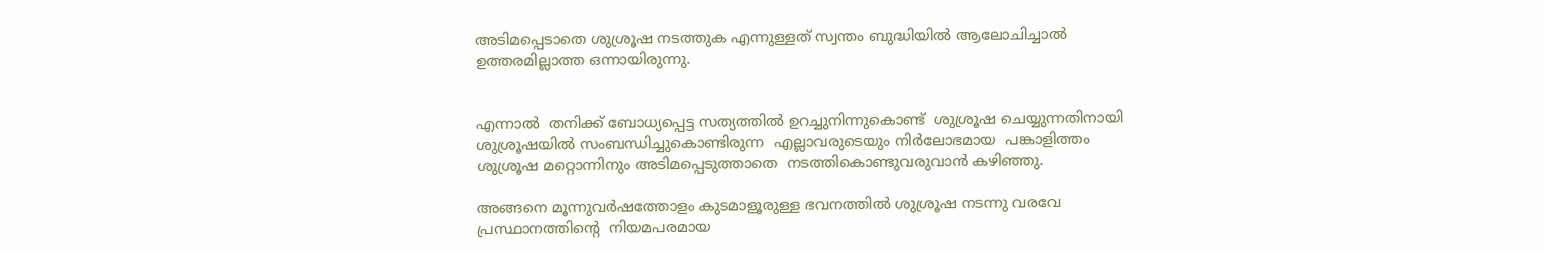അടിമപ്പെടാതെ ശുശ്രൂഷ നടത്തുക എന്നുള്ളത് സ്വന്തം ബുദ്ധിയില്‍ ആലോചിച്ചാല്‍ ഉത്തരമില്ലാത്ത ഒന്നായിരുന്നു.


എന്നാല്‍  തനിക്ക് ബോധ്യപ്പെട്ട സത്യത്തില്‍ ഉറച്ചുനിന്നുകൊണ്ട്  ശുശ്രൂഷ ചെയ്യുന്നതിനായി  ശുശ്രൂഷയില്‍ സംബന്ധിച്ചുകൊണ്ടിരുന്ന  എല്ലാവരുടെയും നിർലോഭമായ  പങ്കാളിത്തം   ശുശ്രൂഷ മറ്റൊന്നിനും അടിമപ്പെടുത്താതെ  നടത്തികൊണ്ടുവരുവാന്‍ കഴിഞ്ഞു.

അങ്ങനെ മൂന്നുവര്‍ഷത്തോളം കുടമാളൂരുള്ള ഭവനത്തില്‍ ശുശ്രൂഷ നടന്നു വരവേ  പ്രസ്ഥാനത്തിന്റെ  നിയമപരമായ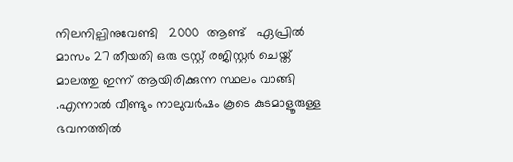നിലനില്പിനുവേണ്ടി   2000  ആണ്ട്   ഏപ്രില്‍ മാസം 27 തീയതി ഒരു ട്രസ്റ്റ് രജിസ്റ്റര്‍ ചെയ്ത് മാലത്തു ഇന്ന് ആയിരിക്കുന്ന സ്ഥലം വാങ്ങി .എന്നാല്‍ വീണ്ടും നാലുവര്‍ഷം കൂടെ കുടമാളൂരുള്ള ഭവനത്തില്‍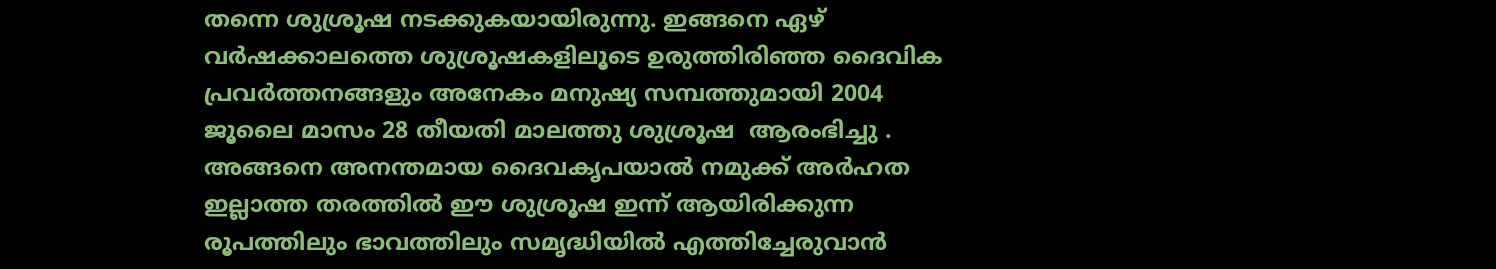തന്നെ ശുശ്രൂഷ നടക്കുകയായിരുന്നു. ഇങ്ങനെ ഏഴ് വര്‍ഷക്കാലത്തെ ശുശ്രൂഷകളിലൂടെ ഉരുത്തിരിഞ്ഞ ദൈവിക പ്രവര്‍ത്തനങ്ങളും അനേകം മനുഷ്യ സമ്പത്തുമായി 2004  ജൂലൈ മാസം 28 തീയതി മാലത്തു ശുശ്രൂഷ  ആരംഭിച്ചു . അങ്ങനെ അനന്തമായ ദൈവകൃപയാല്‍ നമുക്ക് അര്‍ഹത ഇല്ലാത്ത തരത്തില്‍ ഈ ശുശ്രൂഷ ഇന്ന് ആയിരിക്കുന്ന രൂപത്തിലും ഭാവത്തിലും സമൃദ്ധിയില്‍ എത്തിച്ചേരുവാന്‍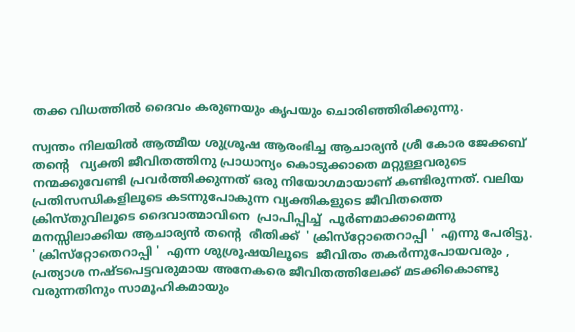തക്ക വിധത്തില്‍ ദൈവം കരുണയും കൃപയും ചൊരിഞ്ഞിരിക്കുന്നു.

സ്വന്തം നിലയില്‍ ആത്മീയ ശുശ്രൂഷ ആരംഭിച്ച ആചാര്യന്‍ ശ്രീ കോര ജേക്കബ് തൻ്റെ   വ്യക്തി ജീവിതത്തിനു പ്രാധാന്യം കൊടുക്കാതെ മറ്റുള്ളവരുടെ നന്മക്കുവേണ്ടി പ്രവര്‍ത്തിക്കുന്നത് ഒരു നിയോഗമായാണ് കണ്ടിരുന്നത്. വലിയ പ്രതിസന്ധികളിലൂടെ കടന്നുപോകുന്ന വ്യക്തികളുടെ ജീവിതത്തെ ക്രിസ്തുവിലൂടെ ദൈവാത്മാവിനെ  പ്രാപിപ്പിച്ച്  പൂർണമാക്കാമെന്നു  മനസ്സിലാക്കിയ ആചാര്യന്‍ തന്റെ  രീതിക്ക്  ' ക്രിസ്‌റ്റോതെറാപ്പി '  എന്നു പേരിട്ടു.
' ക്രിസ്‌റ്റോതെറാപ്പി '  എന്ന ശുശ്രൂഷയിലൂടെ  ജീവിതം തകര്‍ന്നുപോയവരും , പ്രത്യാശ നഷ്ടപെട്ടവരുമായ അനേകരെ ജീവിതത്തിലേക്ക് മടക്കികൊണ്ടു വരുന്നതിനും സാമൂഹികമായും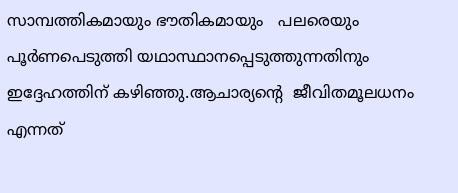സാമ്പത്തികമായും ഭൗതികമായും   പലരെയും പൂര്‍ണപെടുത്തി യഥാസ്ഥാനപ്പെടുത്തുന്നതിനും ഇദ്ദേഹത്തിന് കഴിഞ്ഞു.ആചാര്യന്റെ  ജീവിതമൂലധനം എന്നത്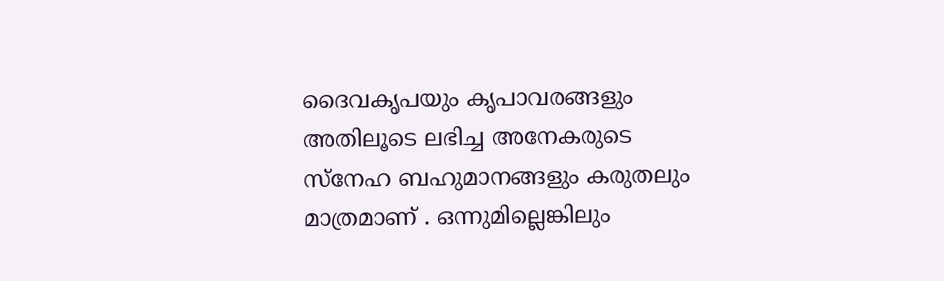ദൈവകൃപയും കൃപാവരങ്ങളും അതിലൂടെ ലഭിച്ച അനേകരുടെ സ്നേഹ ബഹുമാനങ്ങളും കരുതലും മാത്രമാണ് . ഒന്നുമില്ലെങ്കിലും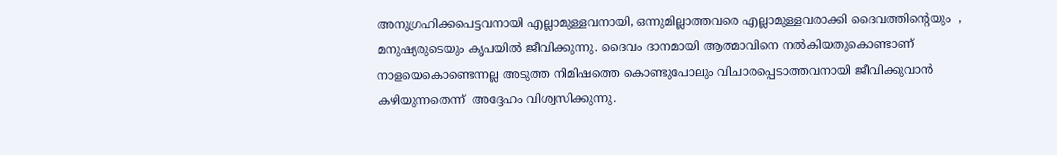അനുഗ്രഹിക്കപെട്ടവനായി എല്ലാമുള്ളവനായി, ഒന്നുമില്ലാത്തവരെ എല്ലാമുള്ളവരാക്കി ദൈവത്തിന്റെയും  , മനുഷ്യരുടെയും കൃപയില്‍ ജീവിക്കുന്നു. ദൈവം ദാനമായി ആത്മാവിനെ നല്‍കിയതുകൊണ്ടാണ് നാളയെകൊണ്ടെന്നല്ല അടുത്ത നിമിഷത്തെ കൊണ്ടുപോലും വിചാരപ്പെടാത്തവനായി ജീവിക്കുവാന്‍ കഴിയുന്നതെന്ന്  അദ്ദേഹം വിശ്വസിക്കുന്നു.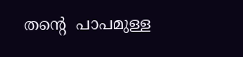തന്റെ  പാപമുള്ള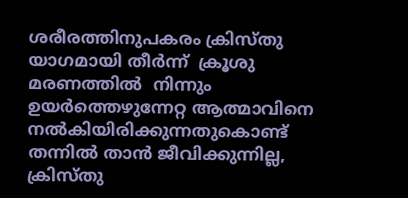ശരീരത്തിനുപകരം ക്രിസ്തു യാഗമായി തീർന്ന്  ക്രൂശു മരണത്തില്‍  നിന്നും ഉയര്‍ത്തെഴുന്നേറ്റ ആത്മാവിനെ നല്‍കിയിരിക്കുന്നതുകൊണ്ട്  തന്നില്‍ താന്‍ ജീവിക്കുന്നില്ല, ക്രിസ്തു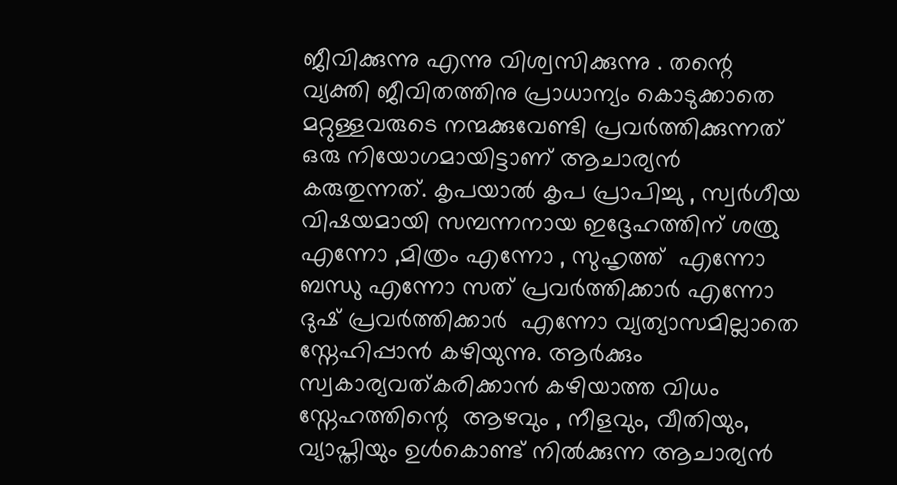ജീവിക്കുന്നു എന്നു വിശ്വസിക്കുന്നു . തന്റെ  വ്യക്തി ജീവിതത്തിനു പ്രാധാന്യം കൊടുക്കാതെ മറ്റുള്ളവരുടെ നന്മക്കുവേണ്ടി പ്രവര്‍ത്തിക്കുന്നത് ഒരു നിയോഗമായിട്ടാണ് ആചാര്യന്‍ കരുതുന്നത്. കൃപയാല്‍ കൃപ പ്രാപിച്ചു , സ്വര്‍ഗീയ വിഷയമായി സമ്പന്നനായ ഇദ്ദേഹത്തിന് ശത്രു എന്നോ ,മിത്രം എന്നോ , സുഹൃത്ത്  എന്നോ ബന്ധു എന്നോ സത് പ്രവർത്തിക്കാർ എന്നോ ദുഷ് പ്രവർത്തിക്കാർ  എന്നോ വ്യത്യാസമില്ലാതെ സ്നേഹിപ്പാന്‍ കഴിയുന്നു. ആര്‍ക്കും സ്വകാര്യവത്കരിക്കാന്‍ കഴിയാത്ത വിധം സ്നേഹത്തിന്റെ  ആഴവും , നീളവും, വീതിയും, വ്യാപ്തിയും ഉള്‍കൊണ്ട് നില്‍ക്കുന്ന ആചാര്യന്‍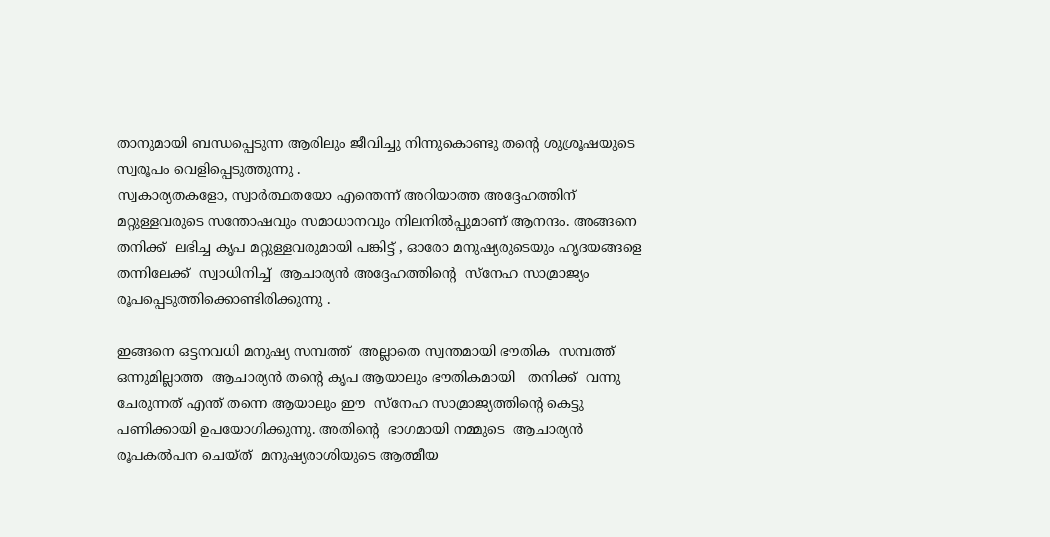താനുമായി ബന്ധപ്പെടുന്ന ആരിലും ജീവിച്ചു നിന്നുകൊണ്ടു തന്റെ ശുശ്രൂഷയുടെ സ്വരൂപം വെളിപ്പെടുത്തുന്നു .
സ്വകാര്യതകളോ, സ്വാർത്ഥതയോ എന്തെന്ന് അറിയാത്ത അദ്ദേഹത്തിന് മറ്റുള്ളവരുടെ സന്തോഷവും സമാധാനവും നിലനിൽപ്പുമാണ് ആനന്ദം. അങ്ങനെ  തനിക്ക്  ലഭിച്ച കൃപ മറ്റുള്ളവരുമായി പങ്കിട്ട് , ഓരോ മനുഷ്യരുടെയും ഹൃദയങ്ങളെ തന്നിലേക്ക്  സ്വാധിനിച്ച്  ആചാര്യന്‍ അദ്ദേഹത്തിന്റെ  സ്നേഹ സാമ്രാജ്യം രൂപപ്പെടുത്തിക്കൊണ്ടിരിക്കുന്നു .

ഇങ്ങനെ ഒട്ടനവധി മനുഷ്യ സമ്പത്ത്  അല്ലാതെ സ്വന്തമായി ഭൗതിക  സമ്പത്ത് ഒന്നുമില്ലാത്ത  ആചാര്യൻ തന്റെ കൃപ ആയാലും ഭൗതികമായി   തനിക്ക്  വന്നു ചേരുന്നത് എന്ത് തന്നെ ആയാലും ഈ  സ്നേഹ സാമ്രാജ്യത്തിന്‍റെ കെട്ടു പണിക്കായി ഉപയോഗിക്കുന്നു. അതിന്റെ  ഭാഗമായി നമ്മുടെ  ആചാര്യന്‍ രൂപകല്‍പന ചെയ്ത്  മനുഷ്യരാശിയുടെ ആത്മീയ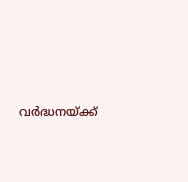വർദ്ധനയ്ക്ക്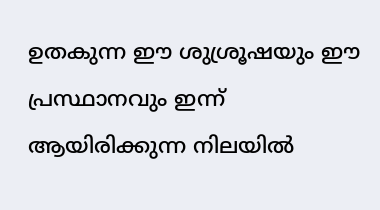ഉതകുന്ന ഈ ശുശ്രൂഷയും ഈ  പ്രസ്ഥാനവും ഇന്ന് ആയിരിക്കുന്ന നിലയില്‍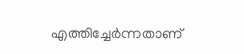എത്തിച്ചേര്‍ന്നതാണ്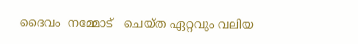ദൈവം  നമ്മോട്   ചെയ്ത ഏറ്റവും വലിയ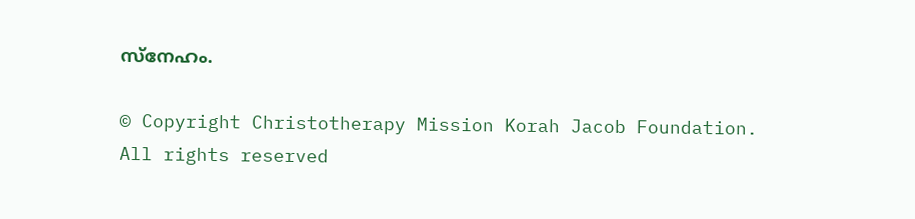സ്നേഹം.

© Copyright Christotherapy Mission Korah Jacob Foundation. All rights reserved